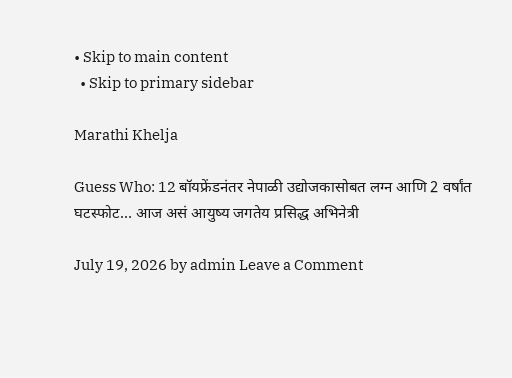• Skip to main content
  • Skip to primary sidebar

Marathi Khelja

Guess Who: 12 बॉयफ्रेंडनंतर नेपाळी उद्योजकासोबत लग्न आणि 2 वर्षांत घटस्फोट… आज असं आयुष्य जगतेय प्रसिद्ध अभिनेत्री

July 19, 2026 by admin Leave a Comment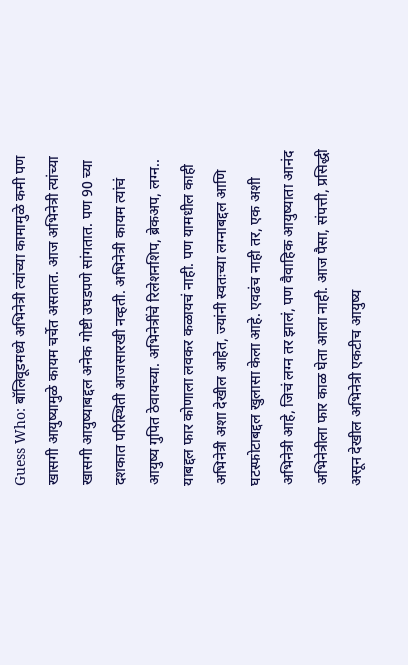Guess Who: बॉलिवूडमध्ये अभिनेत्री त्यांच्या कामामुळे कमी पण खासगी आयुष्यामुळे कायम चर्चेत असतात. आज अभिनेत्री त्यांच्या खासगी आयुष्याबद्दल अनेक गोष्टी उघडपणे सांगतात. पण 90 च्या दशकात परिस्थिती आजसारखी नव्हती. अभिनेत्री कायम त्यांचं आयुष्य गुपित ठेवायच्या. अभिनेत्रींचे रिलेशनशिप, ब्रेकअप, लग्न.. याबद्दल फार कोणाला लवकर कळायचं नाही. पण यामधील काही अभिनेत्री अशा देखील आहेत, ज्यांनी स्वतःच्या लग्नाबद्दल आणि घटस्फोटाबद्दल खुलासा केला आहे. एवढंच नाही तर, एक अशी अभिनेत्री आहे, जिचं लग्न तर झालं, पण वैवाहिक आयुष्याता आनंद अभिनेत्रीला फार काळ घेता आला नाही. आज पैसा, संपत्ती, प्रसिद्धी असून देखील अभिनेत्री एकटीच आयुष्य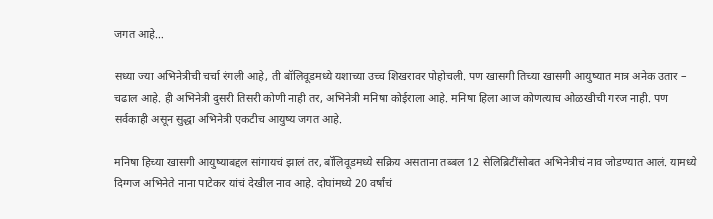जगत आहे…

सध्या ज्या अभिनेत्रीची चर्चा रंगली आहे, ती बॉलिवूडमध्ये यशाच्या उच्च शिखरावर पोहोचली. पण खासगी तिच्या खासगी आयुष्यात मात्र अनेक उतार – चढाल आहे. ही अभिनेत्री दुसरी तिसरी कोणी नाही तर, अभिनेत्री मनिषा कोईराला आहे. मनिषा हिला आज कोणत्याच ओळखीची गरज नाही. पण सर्वकाही असून सुद्धा अभिनेत्री एकटीच आयुष्य जगत आहे.

मनिषा हिच्या खासगी आयुष्याबद्दल सांगायचं झालं तर, बॉलिवूडमध्ये सक्रिय असताना तब्बल 12 सेलिब्रिटींसोबत अभिनेत्रीचं नाव जोडण्यात आलं. यामध्ये दिग्गज अभिनेते नाना पाटेकर यांचं देखील नाव आहे. दोघांमध्ये 20 वर्षांचं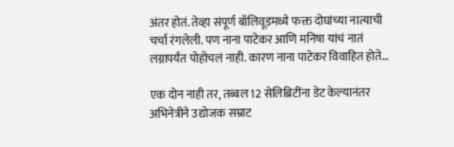अंतर होतं. तेव्हा संपूर्ण बॉलिवूडमध्ये फक्त दोघांच्या नात्याची चर्चा रंगलेली. पण नाना पाटेकर आणि मनिषा यांचं नातं लग्नापर्यंत पोहोचलं नाही. कारण नाना पाटेकर विवाहित होते…

एक दोन नाही तर, तब्बल 12 सेलिब्रिटींना डेट केल्यानंतर अभिनेत्रीने उद्योजक सम्राट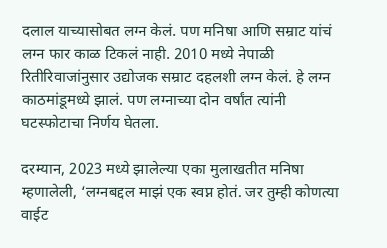दलाल याच्यासोबत लग्न केलं. पण मनिषा आणि सम्राट यांचं लग्न फार काळ टिकलं नाही. 2010 मध्ये नेपाळी रितीरिवाजांनुसार उद्योजक सम्राट दहलशी लग्न केलं. हे लग्न काठमांडूमध्ये झालं. पण लग्नाच्या दोन वर्षांत त्यांनी घटस्फोटाचा निर्णय घेतला.

दरम्यान, 2023 मध्ये झालेल्या एका मुलाखतीत मनिषा म्हणालेली, ‘लग्नबद्दल माझं एक स्वप्न होतं. जर तुम्ही कोणत्या वाईट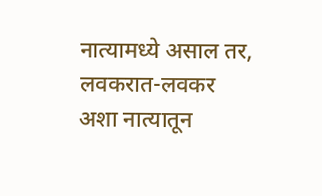नात्यामध्ये असाल तर, लवकरात-लवकर अशा नात्यातून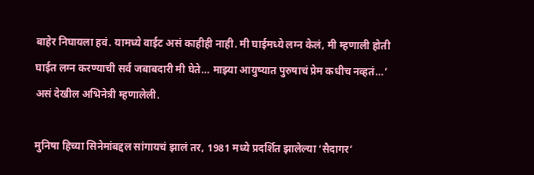बाहेर निघायला हवं. यामध्ये वाईट असं काहीही नाही. मी घाईमध्ये लग्न केलं, मी म्हणाली होती घाईत लग्न करण्याची सर्व जबाबदारी मी घेते… माझ्या आयुष्यात पुरुषाचं प्रेम कधीच नव्हतं…’ असं देखील अभिनेत्री म्हणालेली.

मुनिषा हिच्या सिनेमांबद्दल सांगायचं झालं तर, 1981 मध्ये प्रदर्शित झालेल्या ‘सैदागर’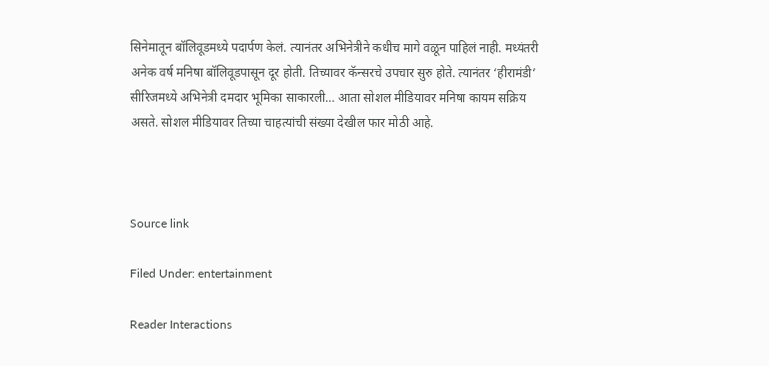सिनेमातून बॉलिवूडमध्ये पदार्पण केलं. त्यानंतर अभिनेत्रीने कधीच मागे वळून पाहिलं नाही. मध्यंतरी अनेक वर्ष मनिषा बॉलिवूडपासून दूर होती. तिच्यावर कॅन्सरचे उपचार सुरु होते. त्यानंतर ‘हीरामंडी’ सीरिजमध्ये अभिनेत्री दमदार भूमिका साकारली… आता सोशल मीडियावर मनिषा कायम सक्रिय असते. सोशल मीडियावर तिच्या चाहत्यांची संख्या देखील फार मोठी आहे.



Source link

Filed Under: entertainment

Reader Interactions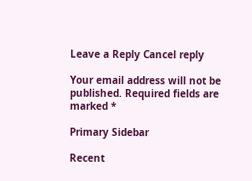Leave a Reply Cancel reply

Your email address will not be published. Required fields are marked *

Primary Sidebar

Recent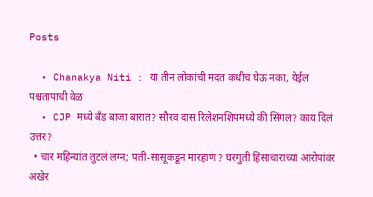Posts

  • Chanakya Niti : या तीन लोकांची मदत कधीच घेऊ नका, येईल पश्चतापाची वेळ
  • CJP मध्ये बँड बाजा बारात? सौरव दास रिलेशनशिपमध्ये की सिंगल? काय दिलं उत्तर?
  • चार महिन्यांत तुटलं लग्न; पती-सासूकडून मारहाण ? घरगुती हिंसाचाराच्या आरोपांवर अखेर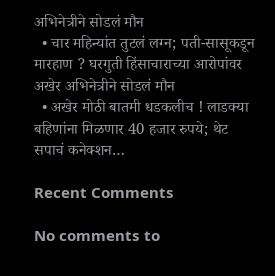अभिनेत्रीने सोडलं मौन
  • चार महिन्यांत तुटलं लग्न; पती-सासूकडून मारहाण ? घरगुती हिंसाचाराच्या आरोपांवर अखेर अभिनेत्रीने सोडलं मौन
  • अखेर मोठी बातमी धडकलीच ! लाडक्या बहिणांना मिळणार 40 हजार रुपये; थेट सपाचं कनेक्शन…

Recent Comments

No comments to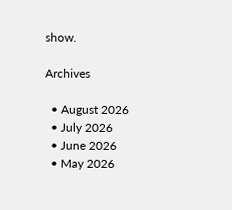show.

Archives

  • August 2026
  • July 2026
  • June 2026
  • May 2026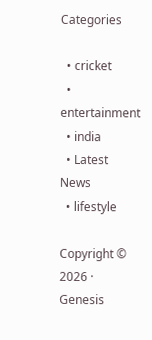Categories

  • cricket
  • entertainment
  • india
  • Latest News
  • lifestyle

Copyright © 2026 · Genesis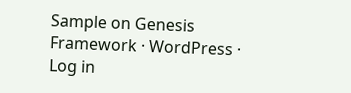Sample on Genesis Framework · WordPress · Log in